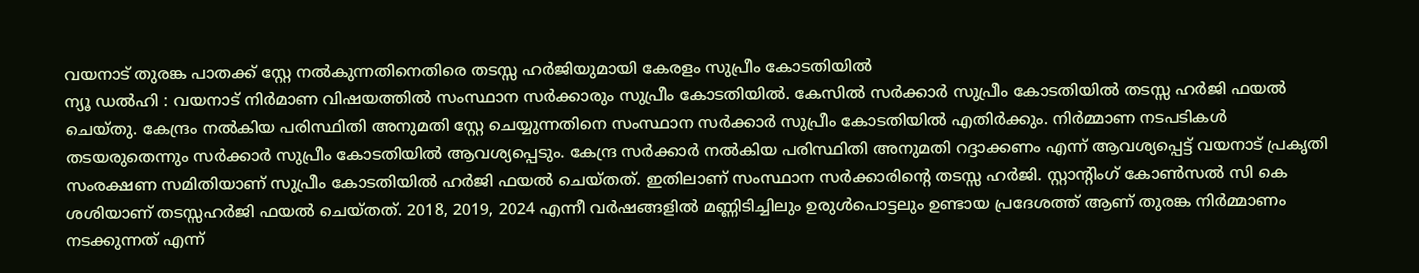വയനാട് തുരങ്ക പാതക്ക് സ്റ്റേ നൽകുന്നതിനെതിരെ തടസ്സ ഹർജിയുമായി കേരളം സുപ്രീം കോടതിയിൽ
ന്യൂ ഡൽഹി : വയനാട് നിർമാണ വിഷയത്തിൽ സംസ്ഥാന സർക്കാരും സുപ്രീം കോടതിയിൽ. കേസിൽ സർക്കാർ സുപ്രീം കോടതിയിൽ തടസ്സ ഹർജി ഫയൽ ചെയ്തു. കേന്ദ്രം നൽകിയ പരിസ്ഥിതി അനുമതി സ്റ്റേ ചെയ്യുന്നതിനെ സംസ്ഥാന സർക്കാർ സുപ്രീം കോടതിയിൽ എതിർക്കും. നിർമ്മാണ നടപടികൾ തടയരുതെന്നും സർക്കാർ സുപ്രീം കോടതിയിൽ ആവശ്യപ്പെടും. കേന്ദ്ര സർക്കാർ നൽകിയ പരിസ്ഥിതി അനുമതി റദ്ദാക്കണം എന്ന് ആവശ്യപ്പെട്ട് വയനാട് പ്രകൃതി സംരക്ഷണ സമിതിയാണ് സുപ്രീം കോടതിയിൽ ഹർജി ഫയൽ ചെയ്തത്. ഇതിലാണ് സംസ്ഥാന സർക്കാരിന്റെ തടസ്സ ഹർജി. സ്റ്റാന്റിംഗ് കോൺസൽ സി കെ ശശിയാണ് തടസ്സഹർജി ഫയൽ ചെയ്തത്. 2018, 2019, 2024 എന്നീ വർഷങ്ങളിൽ മണ്ണിടിച്ചിലും ഉരുൾപൊട്ടലും ഉണ്ടായ പ്രദേശത്ത് ആണ് തുരങ്ക നിർമ്മാണം നടക്കുന്നത് എന്ന്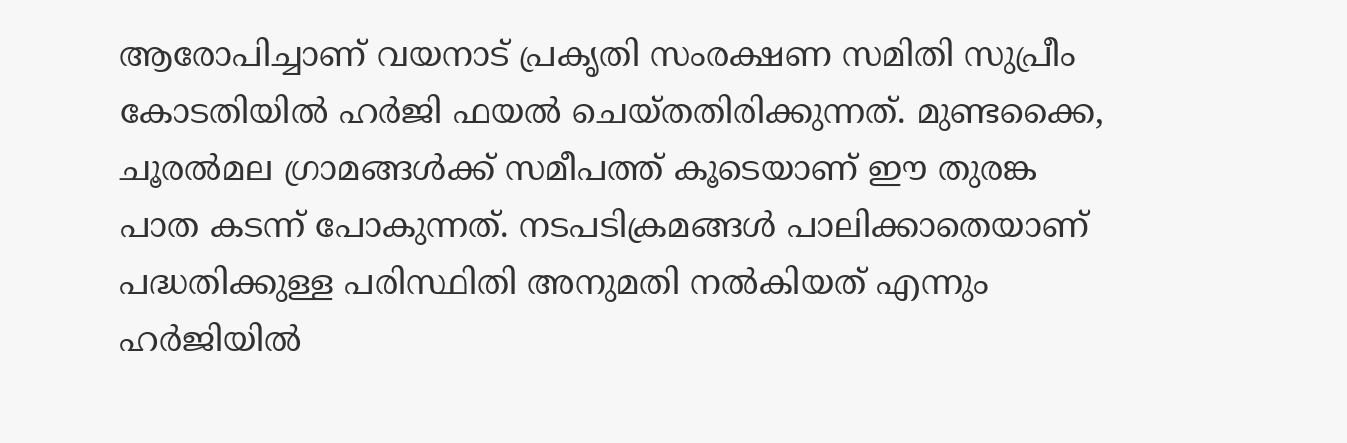ആരോപിച്ചാണ് വയനാട് പ്രകൃതി സംരക്ഷണ സമിതി സുപ്രീം കോടതിയിൽ ഹർജി ഫയൽ ചെയ്തതിരിക്കുന്നത്. മുണ്ടക്കൈ, ചൂരൽമല ഗ്രാമങ്ങൾക്ക് സമീപത്ത് കൂടെയാണ് ഈ തുരങ്ക പാത കടന്ന് പോകുന്നത്. നടപടിക്രമങ്ങൾ പാലിക്കാതെയാണ് പദ്ധതിക്കുള്ള പരിസ്ഥിതി അനുമതി നൽകിയത് എന്നും ഹർജിയിൽ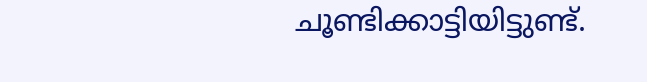ചൂണ്ടിക്കാട്ടിയിട്ടുണ്ട്.